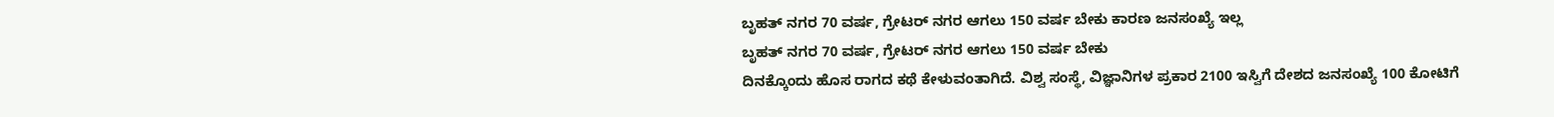ಬೃಹತ್ ನಗರ 70 ವರ್ಷ, ಗ್ರೇಟರ್ ನಗರ ಆಗಲು 150 ವರ್ಷ ಬೇಕು ಕಾರಣ ಜನಸಂಖ್ಯೆ ಇಲ್ಲ
ಬೃಹತ್ ನಗರ 70 ವರ್ಷ, ಗ್ರೇಟರ್ ನಗರ ಆಗಲು 150 ವರ್ಷ ಬೇಕು
ದಿನಕ್ಕೊಂದು ಹೊಸ ರಾಗದ ಕಥೆ ಕೇಳುವಂತಾಗಿದೆ. ವಿಶ್ವ ಸಂಸ್ಥೆ, ವಿಜ್ಞಾನಿಗಳ ಪ್ರಕಾರ 2100 ಇಸ್ವಿಗೆ ದೇಶದ ಜನಸಂಖ್ಯೆ 100 ಕೋಟಿಗೆ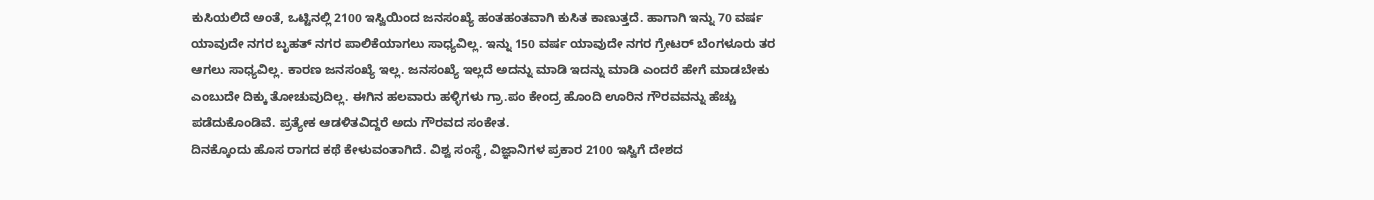ಕುಸಿಯಲಿದೆ ಅಂತೆ, ಒಟ್ಟಿನಲ್ಲಿ 2100 ಇಸ್ವಿಯಿಂದ ಜನಸಂಖ್ಯೆ ಹಂತಹಂತವಾಗಿ ಕುಸಿತ ಕಾಣುತ್ತದೆ. ಹಾಗಾಗಿ ಇನ್ನು 70 ವರ್ಷ ಯಾವುದೇ ನಗರ ಬೃಹತ್ ನಗರ ಪಾಲಿಕೆಯಾಗಲು ಸಾಧ್ಯವಿಲ್ಲ. ಇನ್ನು 150 ವರ್ಷ ಯಾವುದೇ ನಗರ ಗ್ರೇಟರ್ ಬೆಂಗಳೂರು ತರ ಆಗಲು ಸಾಧ್ಯವಿಲ್ಲ. ಕಾರಣ ಜನಸಂಖ್ಯೆ ಇಲ್ಲ. ಜನಸಂಖ್ಯೆ ಇಲ್ಲದೆ ಅದನ್ನು ಮಾಡಿ ಇದನ್ನು ಮಾಡಿ ಎಂದರೆ ಹೇಗೆ ಮಾಡಬೇಕು ಎಂಬುದೇ ದಿಕ್ಕು ತೋಚುವುದಿಲ್ಲ. ಈಗಿನ ಹಲವಾರು ಹಳ್ಳಿಗಳು ಗ್ರಾ.ಪಂ ಕೇಂದ್ರ ಹೊಂದಿ ಊರಿನ ಗೌರವವನ್ನು ಹೆಚ್ಚು ಪಡೆದುಕೊಂಡಿವೆ. ಪ್ರತ್ಯೇಕ ಆಡಳಿತವಿದ್ದರೆ ಅದು ಗೌರವದ ಸಂಕೇತ.
ದಿನಕ್ಕೊಂದು ಹೊಸ ರಾಗದ ಕಥೆ ಕೇಳುವಂತಾಗಿದೆ. ವಿಶ್ವ ಸಂಸ್ಥೆ, ವಿಜ್ಞಾನಿಗಳ ಪ್ರಕಾರ 2100 ಇಸ್ವಿಗೆ ದೇಶದ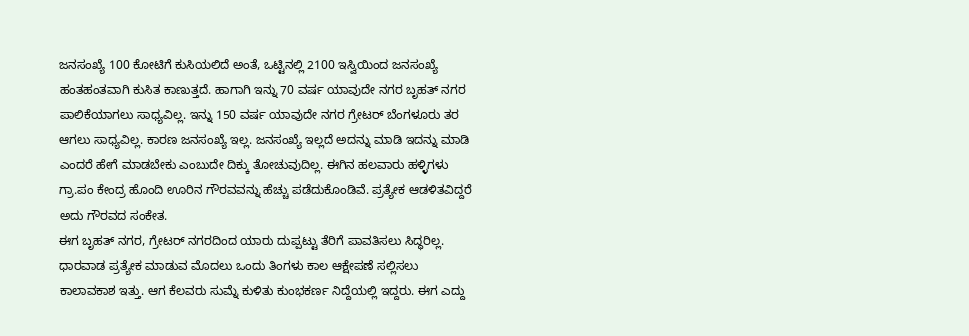ಜನಸಂಖ್ಯೆ 100 ಕೋಟಿಗೆ ಕುಸಿಯಲಿದೆ ಅಂತೆ, ಒಟ್ಟಿನಲ್ಲಿ 2100 ಇಸ್ವಿಯಿಂದ ಜನಸಂಖ್ಯೆ ಹಂತಹಂತವಾಗಿ ಕುಸಿತ ಕಾಣುತ್ತದೆ. ಹಾಗಾಗಿ ಇನ್ನು 70 ವರ್ಷ ಯಾವುದೇ ನಗರ ಬೃಹತ್ ನಗರ ಪಾಲಿಕೆಯಾಗಲು ಸಾಧ್ಯವಿಲ್ಲ. ಇನ್ನು 150 ವರ್ಷ ಯಾವುದೇ ನಗರ ಗ್ರೇಟರ್ ಬೆಂಗಳೂರು ತರ ಆಗಲು ಸಾಧ್ಯವಿಲ್ಲ. ಕಾರಣ ಜನಸಂಖ್ಯೆ ಇಲ್ಲ. ಜನಸಂಖ್ಯೆ ಇಲ್ಲದೆ ಅದನ್ನು ಮಾಡಿ ಇದನ್ನು ಮಾಡಿ ಎಂದರೆ ಹೇಗೆ ಮಾಡಬೇಕು ಎಂಬುದೇ ದಿಕ್ಕು ತೋಚುವುದಿಲ್ಲ. ಈಗಿನ ಹಲವಾರು ಹಳ್ಳಿಗಳು ಗ್ರಾ.ಪಂ ಕೇಂದ್ರ ಹೊಂದಿ ಊರಿನ ಗೌರವವನ್ನು ಹೆಚ್ಚು ಪಡೆದುಕೊಂಡಿವೆ. ಪ್ರತ್ಯೇಕ ಆಡಳಿತವಿದ್ದರೆ ಅದು ಗೌರವದ ಸಂಕೇತ.
ಈಗ ಬೃಹತ್ ನಗರ, ಗ್ರೇಟರ್ ನಗರದಿಂದ ಯಾರು ದುಪ್ಪಟ್ಟು ತೆರಿಗೆ ಪಾವತಿಸಲು ಸಿದ್ಧರಿಲ್ಲ. ಧಾರವಾಡ ಪ್ರತ್ಯೇಕ ಮಾಡುವ ಮೊದಲು ಒಂದು ತಿಂಗಳು ಕಾಲ ಆಕ್ಷೇಪಣೆ ಸಲ್ಲಿಸಲು ಕಾಲಾವಕಾಶ ಇತ್ತು. ಆಗ ಕೆಲವರು ಸುಮ್ನೆ ಕುಳಿತು ಕುಂಭಕರ್ಣ ನಿದ್ದೆಯಲ್ಲಿ ಇದ್ದರು. ಈಗ ಎದ್ದು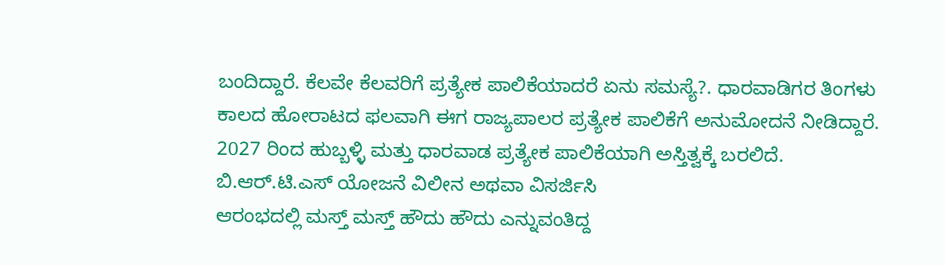ಬಂದಿದ್ದಾರೆ. ಕೆಲವೇ ಕೆಲವರಿಗೆ ಪ್ರತ್ಯೇಕ ಪಾಲಿಕೆಯಾದರೆ ಏನು ಸಮಸ್ಯೆ?. ಧಾರವಾಡಿಗರ ತಿಂಗಳು ಕಾಲದ ಹೋರಾಟದ ಫಲವಾಗಿ ಈಗ ರಾಜ್ಯಪಾಲರ ಪ್ರತ್ಯೇಕ ಪಾಲಿಕೆಗೆ ಅನುಮೋದನೆ ನೀಡಿದ್ದಾರೆ. 2027 ರಿಂದ ಹುಬ್ಬಳ್ಳಿ ಮತ್ತು ಧಾರವಾಡ ಪ್ರತ್ಯೇಕ ಪಾಲಿಕೆಯಾಗಿ ಅಸ್ತಿತ್ವಕ್ಕೆ ಬರಲಿದೆ.
ಬಿ.ಆರ್.ಟಿ.ಎಸ್ ಯೋಜನೆ ವಿಲೀನ ಅಥವಾ ವಿಸರ್ಜಿಸಿ
ಆರಂಭದಲ್ಲಿ ಮಸ್ತ್ ಮಸ್ತ್ ಹೌದು ಹೌದು ಎನ್ನುವಂತಿದ್ದ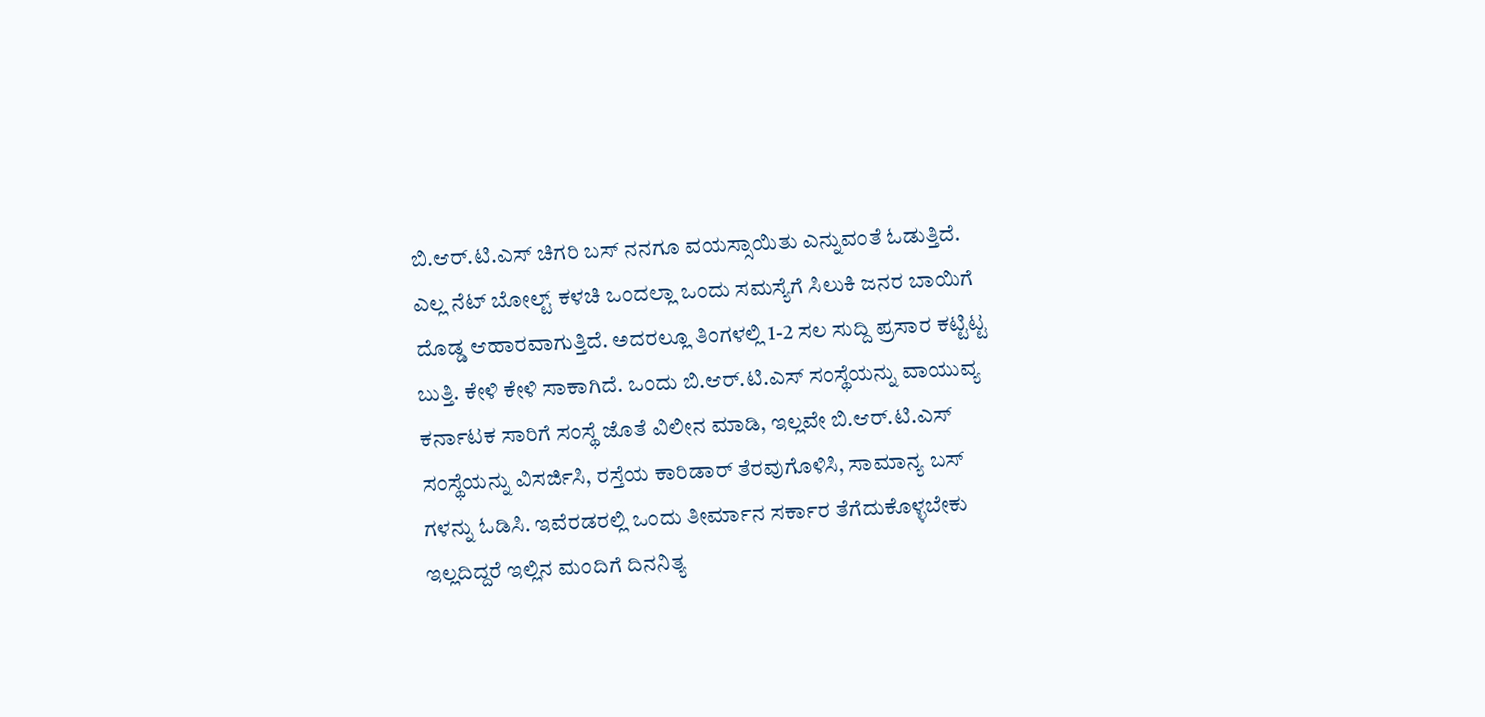ಬಿ.ಆರ್.ಟಿ.ಎಸ್ ಚಿಗರಿ ಬಸ್ ನನಗೂ ವಯಸ್ಸಾಯಿತು ಎನ್ನುವಂತೆ ಓಡುತ್ತಿದೆ. ಎಲ್ಲ ನೆಟ್ ಬೋಲ್ಟ್ ಕಳಚಿ ಒಂದಲ್ಲಾ ಒಂದು ಸಮಸ್ಯೆಗೆ ಸಿಲುಕಿ ಜನರ ಬಾಯಿಗೆ ದೊಡ್ಡ ಆಹಾರವಾಗುತ್ತಿದೆ. ಅದರಲ್ಲೂ ತಿಂಗಳಲ್ಲಿ 1-2 ಸಲ ಸುದ್ದಿ ಪ್ರಸಾರ ಕಟ್ಟಿಟ್ಟ ಬುತ್ತಿ. ಕೇಳಿ ಕೇಳಿ ಸಾಕಾಗಿದೆ. ಒಂದು ಬಿ.ಆರ್.ಟಿ.ಎಸ್ ಸಂಸ್ಥೆಯನ್ನು ವಾಯುವ್ಯ ಕರ್ನಾಟಕ ಸಾರಿಗೆ ಸಂಸ್ಥೆ ಜೊತೆ ವಿಲೀನ ಮಾಡಿ, ಇಲ್ಲವೇ ಬಿ.ಆರ್.ಟಿ.ಎಸ್ ಸಂಸ್ಥೆಯನ್ನು ವಿಸರ್ಜಿಸಿ, ರಸ್ತೆಯ ಕಾರಿಡಾರ್ ತೆರವುಗೊಳಿಸಿ, ಸಾಮಾನ್ಯ ಬಸ್ ಗಳನ್ನು ಓಡಿಸಿ. ಇವೆರಡರಲ್ಲಿ ಒಂದು ತೀರ್ಮಾನ ಸರ್ಕಾರ ತೆಗೆದುಕೊಳ್ಳಬೇಕು ಇಲ್ಲದಿದ್ದರೆ ಇಲ್ಲಿನ ಮಂದಿಗೆ ದಿನನಿತ್ಯ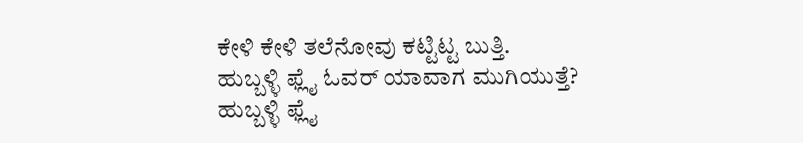ಕೇಳಿ ಕೇಳಿ ತಲೆನೋವು ಕಟ್ಟಿಟ್ಟ ಬುತ್ತಿ.
ಹುಬ್ಬಳ್ಳಿ ಫ್ಲೈ ಓವರ್ ಯಾವಾಗ ಮುಗಿಯುತ್ತೆ?
ಹುಬ್ಬಳ್ಳಿ ಫ್ಲೈ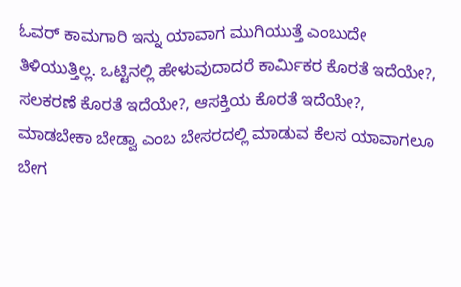ಓವರ್ ಕಾಮಗಾರಿ ಇನ್ನು ಯಾವಾಗ ಮುಗಿಯುತ್ತೆ ಎಂಬುದೇ ತಿಳಿಯುತ್ತಿಲ್ಲ. ಒಟ್ಟಿನಲ್ಲಿ ಹೇಳುವುದಾದರೆ ಕಾರ್ಮಿಕರ ಕೊರತೆ ಇದೆಯೇ?, ಸಲಕರಣೆ ಕೊರತೆ ಇದೆಯೇ?, ಆಸಕ್ತಿಯ ಕೊರತೆ ಇದೆಯೇ?, ಮಾಡಬೇಕಾ ಬೇಡ್ವಾ ಎಂಬ ಬೇಸರದಲ್ಲಿ ಮಾಡುವ ಕೆಲಸ ಯಾವಾಗಲೂ ಬೇಗ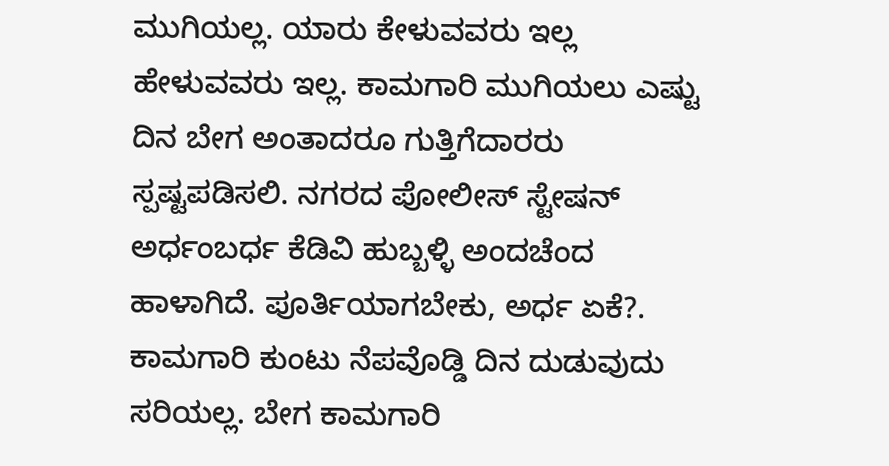ಮುಗಿಯಲ್ಲ. ಯಾರು ಕೇಳುವವರು ಇಲ್ಲ ಹೇಳುವವರು ಇಲ್ಲ. ಕಾಮಗಾರಿ ಮುಗಿಯಲು ಎಷ್ಟು ದಿನ ಬೇಗ ಅಂತಾದರೂ ಗುತ್ತಿಗೆದಾರರು ಸ್ಪಷ್ಟಪಡಿಸಲಿ. ನಗರದ ಪೋಲೀಸ್ ಸ್ಟೇಷನ್ ಅರ್ಧಂಬರ್ಧ ಕೆಡಿವಿ ಹುಬ್ಬಳ್ಳಿ ಅಂದಚೆಂದ ಹಾಳಾಗಿದೆ. ಪೂರ್ತಿಯಾಗಬೇಕು, ಅರ್ಧ ಏಕೆ?. ಕಾಮಗಾರಿ ಕುಂಟು ನೆಪವೊಡ್ಡಿ ದಿನ ದುಡುವುದು ಸರಿಯಲ್ಲ. ಬೇಗ ಕಾಮಗಾರಿ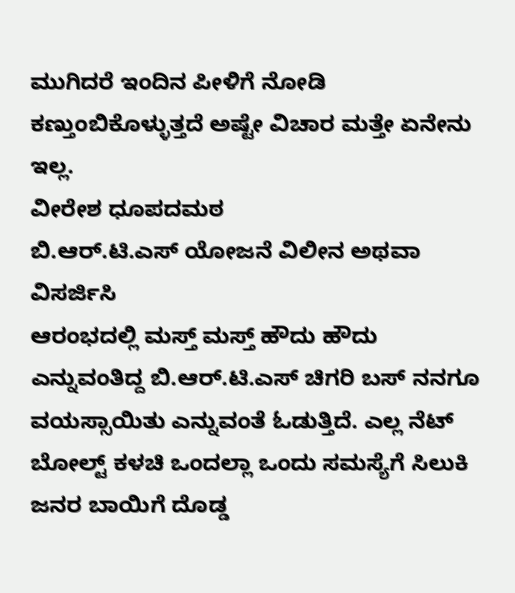ಮುಗಿದರೆ ಇಂದಿನ ಪೀಳಿಗೆ ನೋಡಿ ಕಣ್ತುಂಬಿಕೊಳ್ಳುತ್ತದೆ ಅಷ್ಟೇ ವಿಚಾರ ಮತ್ತೇ ಏನೇನು ಇಲ್ಲ.
ವೀರೇಶ ಧೂಪದಮಠ
ಬಿ.ಆರ್.ಟಿ.ಎಸ್ ಯೋಜನೆ ವಿಲೀನ ಅಥವಾ ವಿಸರ್ಜಿಸಿ
ಆರಂಭದಲ್ಲಿ ಮಸ್ತ್ ಮಸ್ತ್ ಹೌದು ಹೌದು ಎನ್ನುವಂತಿದ್ದ ಬಿ.ಆರ್.ಟಿ.ಎಸ್ ಚಿಗರಿ ಬಸ್ ನನಗೂ ವಯಸ್ಸಾಯಿತು ಎನ್ನುವಂತೆ ಓಡುತ್ತಿದೆ. ಎಲ್ಲ ನೆಟ್ ಬೋಲ್ಟ್ ಕಳಚಿ ಒಂದಲ್ಲಾ ಒಂದು ಸಮಸ್ಯೆಗೆ ಸಿಲುಕಿ ಜನರ ಬಾಯಿಗೆ ದೊಡ್ಡ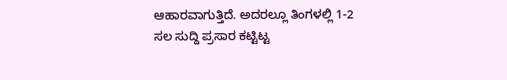ಆಹಾರವಾಗುತ್ತಿದೆ. ಅದರಲ್ಲೂ ತಿಂಗಳಲ್ಲಿ 1-2 ಸಲ ಸುದ್ದಿ ಪ್ರಸಾರ ಕಟ್ಟಿಟ್ಟ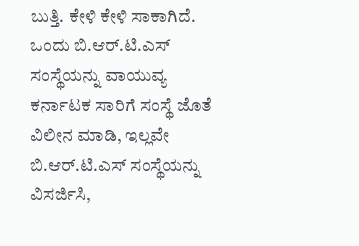ಬುತ್ತಿ. ಕೇಳಿ ಕೇಳಿ ಸಾಕಾಗಿದೆ. ಒಂದು ಬಿ.ಆರ್.ಟಿ.ಎಸ್ ಸಂಸ್ಥೆಯನ್ನು ವಾಯುವ್ಯ ಕರ್ನಾಟಕ ಸಾರಿಗೆ ಸಂಸ್ಥೆ ಜೊತೆ ವಿಲೀನ ಮಾಡಿ, ಇಲ್ಲವೇ ಬಿ.ಆರ್.ಟಿ.ಎಸ್ ಸಂಸ್ಥೆಯನ್ನು ವಿಸರ್ಜಿಸಿ,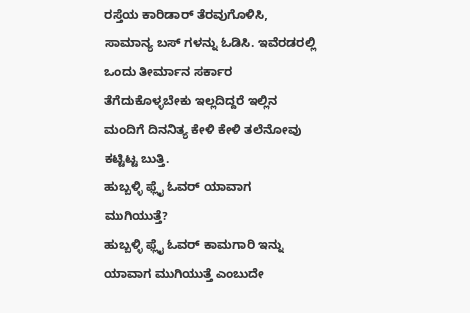ರಸ್ತೆಯ ಕಾರಿಡಾರ್ ತೆರವುಗೊಳಿಸಿ, ಸಾಮಾನ್ಯ ಬಸ್ ಗಳನ್ನು ಓಡಿಸಿ. ಇವೆರಡರಲ್ಲಿ ಒಂದು ತೀರ್ಮಾನ ಸರ್ಕಾರ ತೆಗೆದುಕೊಳ್ಳಬೇಕು ಇಲ್ಲದಿದ್ದರೆ ಇಲ್ಲಿನ ಮಂದಿಗೆ ದಿನನಿತ್ಯ ಕೇಳಿ ಕೇಳಿ ತಲೆನೋವು ಕಟ್ಟಿಟ್ಟ ಬುತ್ತಿ.
ಹುಬ್ಬಳ್ಳಿ ಫ್ಲೈ ಓವರ್ ಯಾವಾಗ ಮುಗಿಯುತ್ತೆ?
ಹುಬ್ಬಳ್ಳಿ ಫ್ಲೈ ಓವರ್ ಕಾಮಗಾರಿ ಇನ್ನು ಯಾವಾಗ ಮುಗಿಯುತ್ತೆ ಎಂಬುದೇ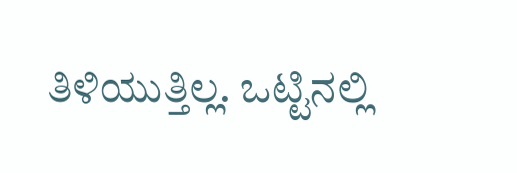ತಿಳಿಯುತ್ತಿಲ್ಲ. ಒಟ್ಟಿನಲ್ಲಿ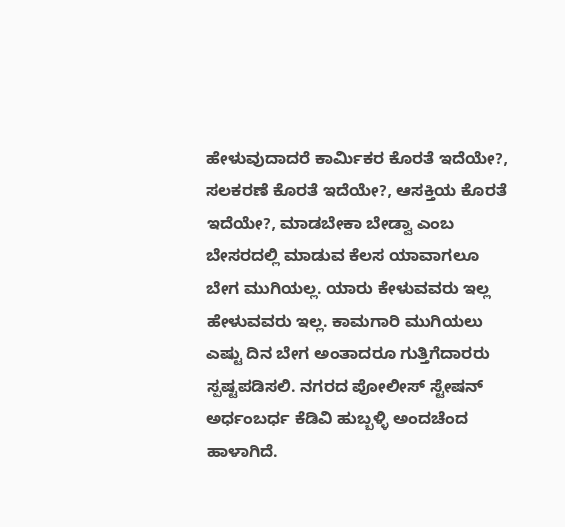ಹೇಳುವುದಾದರೆ ಕಾರ್ಮಿಕರ ಕೊರತೆ ಇದೆಯೇ?, ಸಲಕರಣೆ ಕೊರತೆ ಇದೆಯೇ?, ಆಸಕ್ತಿಯ ಕೊರತೆ ಇದೆಯೇ?, ಮಾಡಬೇಕಾ ಬೇಡ್ವಾ ಎಂಬ ಬೇಸರದಲ್ಲಿ ಮಾಡುವ ಕೆಲಸ ಯಾವಾಗಲೂ ಬೇಗ ಮುಗಿಯಲ್ಲ. ಯಾರು ಕೇಳುವವರು ಇಲ್ಲ ಹೇಳುವವರು ಇಲ್ಲ. ಕಾಮಗಾರಿ ಮುಗಿಯಲು ಎಷ್ಟು ದಿನ ಬೇಗ ಅಂತಾದರೂ ಗುತ್ತಿಗೆದಾರರು ಸ್ಪಷ್ಟಪಡಿಸಲಿ. ನಗರದ ಪೋಲೀಸ್ ಸ್ಟೇಷನ್ ಅರ್ಧಂಬರ್ಧ ಕೆಡಿವಿ ಹುಬ್ಬಳ್ಳಿ ಅಂದಚೆಂದ ಹಾಳಾಗಿದೆ.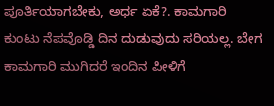ಪೂರ್ತಿಯಾಗಬೇಕು, ಅರ್ಧ ಏಕೆ?. ಕಾಮಗಾರಿ ಕುಂಟು ನೆಪವೊಡ್ಡಿ ದಿನ ದುಡುವುದು ಸರಿಯಲ್ಲ. ಬೇಗ ಕಾಮಗಾರಿ ಮುಗಿದರೆ ಇಂದಿನ ಪೀಳಿಗೆ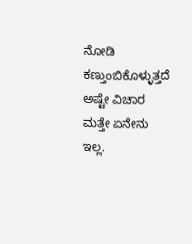ನೋಡಿ ಕಣ್ತುಂಬಿಕೊಳ್ಳುತ್ತದೆ ಅಷ್ಟೇ ವಿಚಾರ ಮತ್ತೇ ಏನೇನು ಇಲ್ಲ.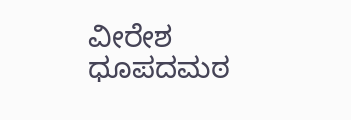ವೀರೇಶ ಧೂಪದಮಠ